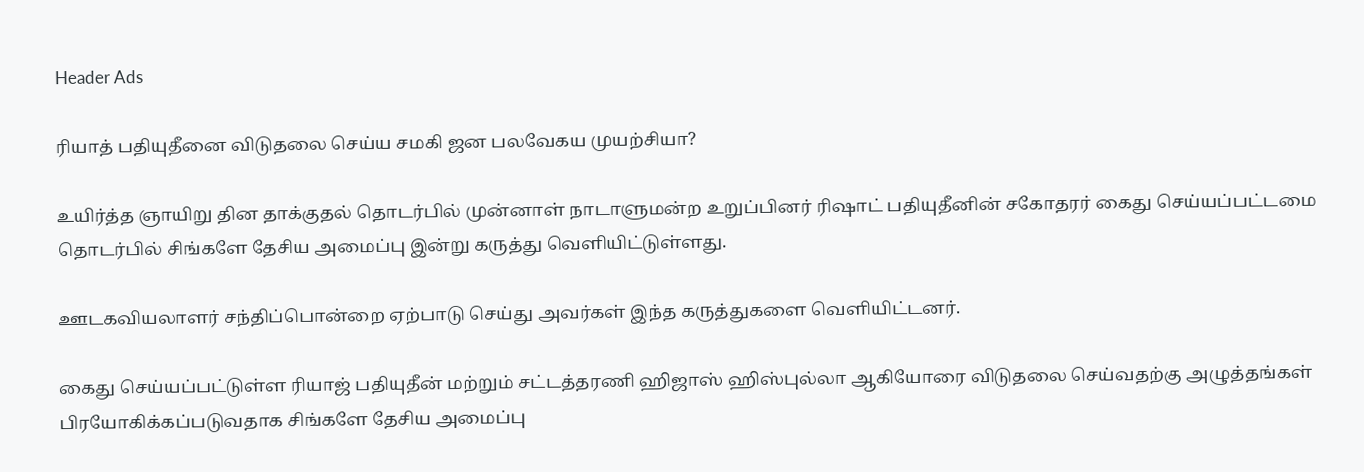Header Ads

ரியாத் பதியுதீனை விடுதலை செய்ய சமகி ஜன பலவேகய முயற்சியா?

உயிர்த்த ஞாயிறு தின தாக்குதல் தொடர்பில் முன்னாள் நாடாளுமன்ற உறுப்பினர் ரிஷாட் பதியுதீனின் சகோதரர் கைது செய்யப்பட்டமை தொடர்பில் சிங்களே தேசிய அமைப்பு இன்று கருத்து வெளியிட்டுள்ளது.

ஊடகவியலாளர் சந்திப்பொன்றை ஏற்பாடு செய்து அவர்கள் இந்த கருத்துகளை வெளியிட்டனர்.

கைது செய்யப்பட்டுள்ள ரியாஜ் பதியுதீன் மற்றும் சட்டத்தரணி ஹிஜாஸ் ஹிஸ்புல்லா ஆகியோரை விடுதலை செய்வதற்கு அழுத்தங்கள் பிரயோகிக்கப்படுவதாக சிங்களே தேசிய அமைப்பு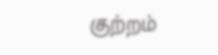குற்றம்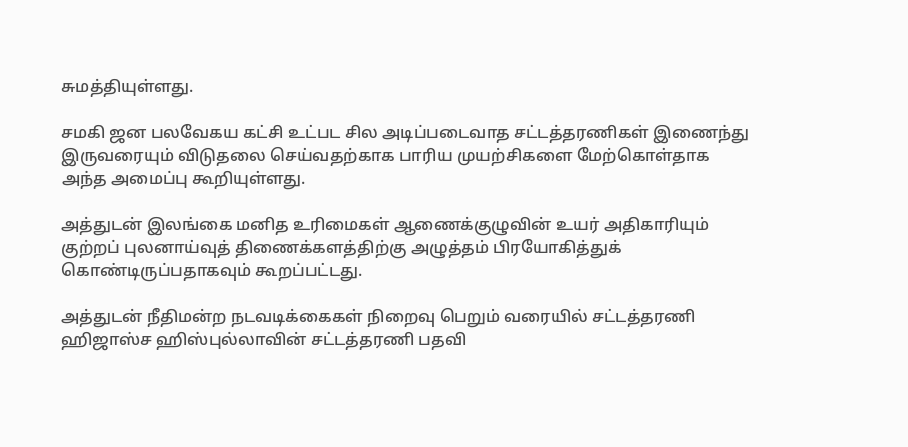சுமத்தியுள்ளது.

சமகி ஜன பலவேகய கட்சி உட்பட சில அடிப்படைவாத சட்டத்தரணிகள் இணைந்து இருவரையும் விடுதலை செய்வதற்காக பாரிய முயற்சிகளை மேற்கொள்தாக அந்த அமைப்பு கூறியுள்ளது.

அத்துடன் இலங்கை மனித உரிமைகள் ஆணைக்குழுவின் உயர் அதிகாரியும் குற்றப் புலனாய்வுத் திணைக்களத்திற்கு அழுத்தம் பிரயோகித்துக் கொண்டிருப்பதாகவும் கூறப்பட்டது.

அத்துடன் நீதிமன்ற நடவடிக்கைகள் நிறைவு பெறும் வரையில் சட்டத்தரணி ஹிஜாஸ்ச ஹிஸ்புல்லாவின் சட்டத்தரணி பதவி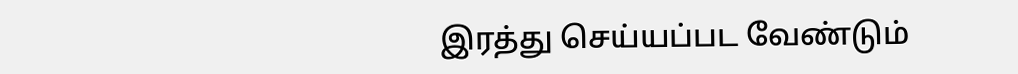இரத்து செய்யப்பட வேண்டும்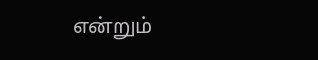என்றும்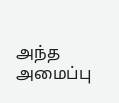அந்த அமைப்பு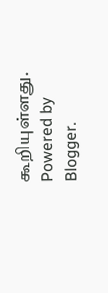கூறியுள்ளது.
Powered by Blogger.